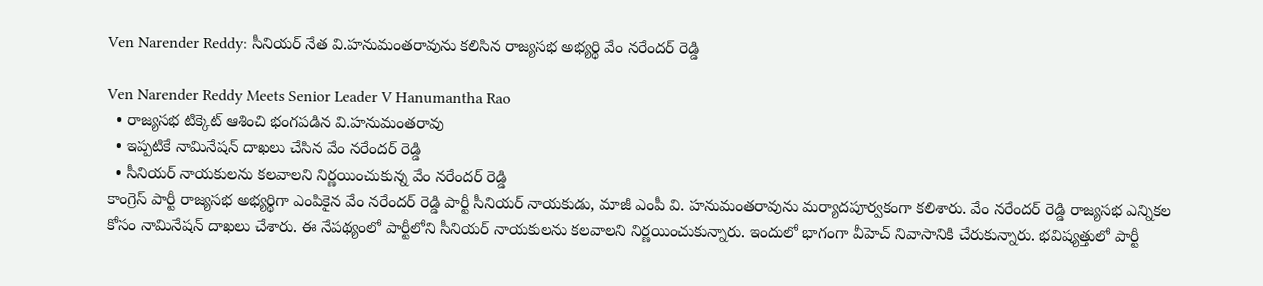Ven Narender Reddy: సీనియర్ నేత వి.హనుమంతరావును కలిసిన రాజ్యసభ అభ్యర్థి వేం నరేందర్ రెడ్డి

Ven Narender Reddy Meets Senior Leader V Hanumantha Rao
  • రాజ్యసభ టిక్కెట్ ఆశించి భంగపడిన వి.హనుమంతరావు
  • ఇప్పటికే నామినేషన్ దాఖలు చేసిన వేం నరేందర్ రెడ్డి
  • సీనియర్ నాయకులను కలవాలని నిర్ణయించుకున్న వేం నరేందర్ రెడ్డి
కాంగ్రెస్ పార్టీ రాజ్యసభ అభ్యర్థిగా ఎంపికైన వేం నరేందర్ రెడ్డి పార్టీ సీనియర్ నాయకుడు, మాజీ ఎంపీ వి. హనుమంతరావును మర్యాదపూర్వకంగా కలిశారు. వేం నరేందర్ రెడ్డి రాజ్యసభ ఎన్నికల కోసం నామినేషన్ దాఖలు చేశారు. ఈ నేపథ్యంలో పార్టీలోని సీనియర్ నాయకులను కలవాలని నిర్ణయించుకున్నారు. ఇందులో భాగంగా వీహెచ్ నివాసానికి చేరుకున్నారు. భవిష్యత్తులో పార్టీ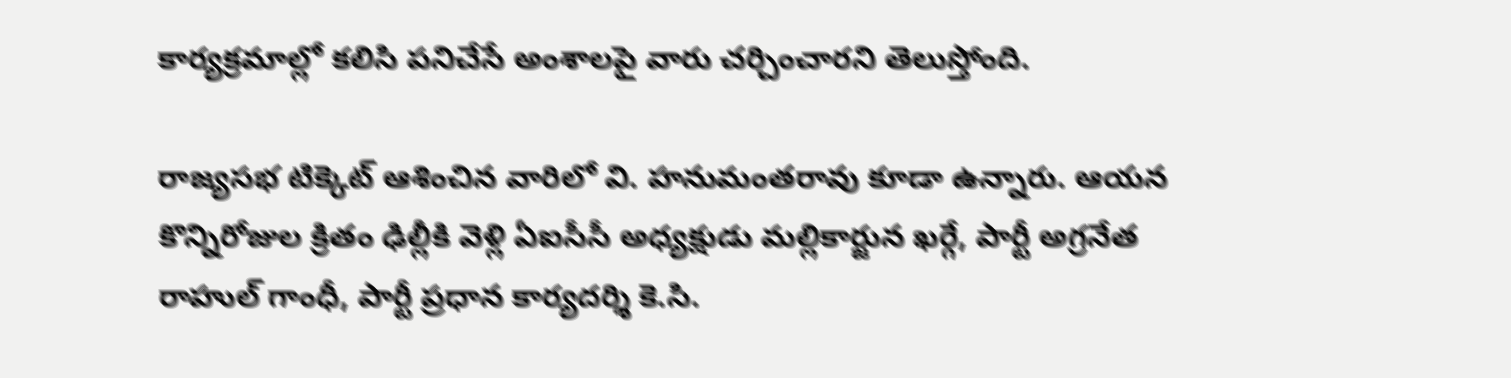కార్యక్రమాల్లో కలిసి పనిచేసే అంశాలపై వారు చర్చించారని తెలుస్తోంది.

రాజ్యసభ టిక్కెట్ ఆశించిన వారిలో వి. హనుమంతరావు కూడా ఉన్నారు. ఆయన కొన్నిరోజుల క్రితం ఢిల్లీకి వెళ్లి ఏఐసీసీ అధ్యక్షుడు మల్లికార్జున ఖర్గే, పార్టీ అగ్రనేత రాహుల్ గాంధీ, పార్టీ ప్రధాన కార్యదర్శి కె.సి.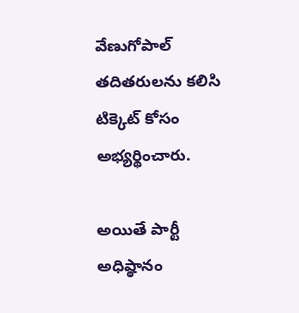వేణుగోపాల్ తదితరులను కలిసి టిక్కెట్ కోసం అభ్యర్థించారు.

అయితే పార్టీ అధిష్ఠానం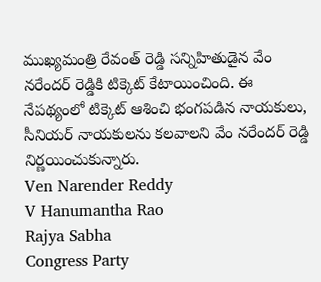ముఖ్యమంత్రి రేవంత్ రెడ్డి సన్నిహితుడైన వేం నరేందర్ రెడ్డికి టిక్కెట్ కేటాయించింది. ఈ నేపథ్యంలో టిక్కెట్ ఆశించి భంగపడిన నాయకులు, సీనియర్ నాయకులను కలవాలని వేం నరేందర్ రెడ్డి నిర్ణయించుకున్నారు.
Ven Narender Reddy
V Hanumantha Rao
Rajya Sabha
Congress Party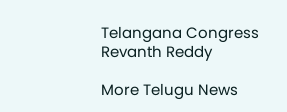Telangana Congress
Revanth Reddy

More Telugu News